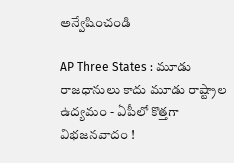అన్వేషించండి

AP Three States : మూడు రాజధానులు కాదు మూడు రాష్ట్రాల ఉద్యమం - ఏపీలో కొత్తగా విభజనవాదం !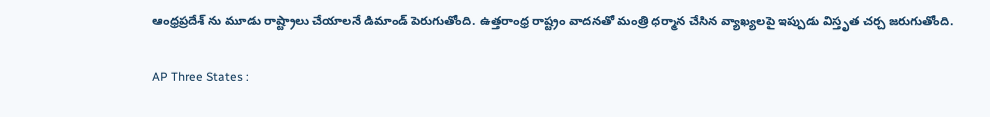ఆంధ్రప్రదేశ్ ను మూడు రాష్ట్రాలు చేయాలనే డిమాండ్‌ పెరుగుతోంది. ఉత్తరాంధ్ర రాష్ట్రం వాదనతో మంత్రి ధర్మాన చేసిన వ్యాఖ్యలపై ఇప్పుడు విస్తృత చర్చ జరుగుతోంది.

AP Three States :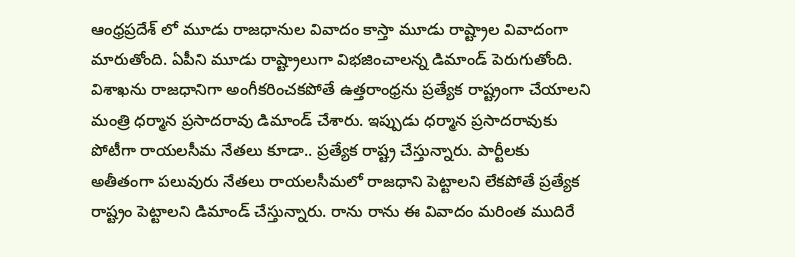ఆంధ్రప్రదేశ్ లో మూడు రాజధానుల వివాదం కాస్తా మూడు రాష్ట్రాల వివాదంగా మారుతోంది. ఏపీని మూడు రాష్ట్రాలుగా విభజించాలన్న డిమాండ్ పెరుగుతోంది. విశాఖను రాజధానిగా అంగీకరించకపోతే ఉత్తరాంధ్రను ప్రత్యేక రాష్ట్రంగా చేయాలని మంత్రి ధర్మాన ప్రసాదరావు డిమాండ్ చేశారు. ఇప్పుడు ధర్మాన ప్రసాదరావుకు  పోటీగా రాయలసీమ నేతలు కూడా.. ప్రత్యేక రాష్ట్ర చేస్తున్నారు. పార్టీలకు అతీతంగా పలువురు నేతలు రాయలసీమలో రాజధాని పెట్టాలని లేకపోతే ప్రత్యేక రాష్ట్రం పెట్టాలని డిమాండ్ చేస్తున్నారు. రాను రాను ఈ వివాదం మరింత ముదిరే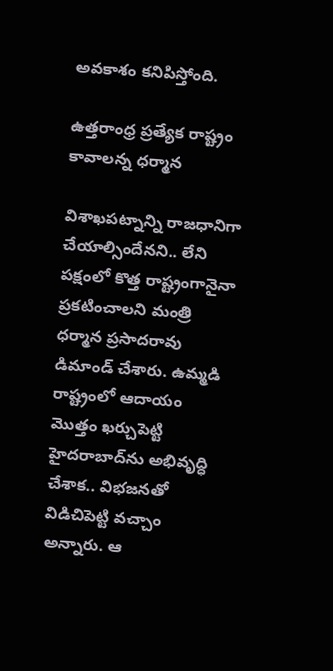అవకాశం కనిపిస్తోంది.

ఉత్తరాంధ్ర ప్రత్యేక రాష్ట్రం కావాలన్న ధర్మాన

విశాఖపట్నాన్ని రాజధానిగా చేయాల్సిందేనని.. లేని పక్షంలో కొత్త రాష్ట్రంగానైనా ప్రకటించాలని మంత్రి ధర్మాన ప్రసాదరావు డిమాండ్ చేశారు. ఉమ్మడి రాష్ట్రంలో ఆదాయం మొత్తం ఖర్చుపెట్టి హైదరాబాద్‌ను అభివృద్ధి చేశాక.. విభజనతో విడిచిపెట్టి వచ్చాం అన్నారు. ఆ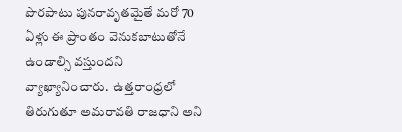పొరపాటు పునరావృతమైతే మరో 70 ఏళ్లు ఈ ప్రాంతం వెనుకబాటుతోనే ఉండాల్సి వస్తుందని వ్యాఖ్యానించారు.  ఉత్తరాంధ్రలో తిరుగుతూ అమరావతి రాజధాని అని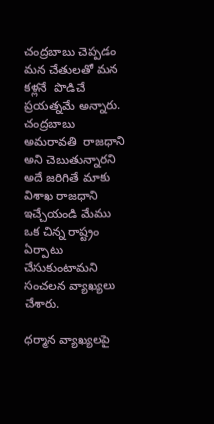చంద్రబాబు చెప్పడం మన చేతులతో మన కళ్లనే  పొడిచే ప్రయత్నమే అన్నారు. చంద్రబాబు అమరావతి  రాజధాని అని చెబుతున్నారని అదే జరిగితే మాకు విశాఖ రాజధాని ఇచ్చేయండి మేము ఒక చిన్న రాష్ట్రం ఏర్పాటు చేసుకుంటామని సంచలన వ్యాఖ్యలు చేశారు.

ధర్మాన వ్యాఖ్యలపై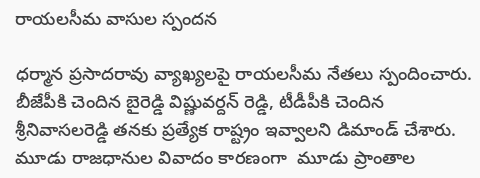రాయలసీమ వాసుల స్పందన

ధర్మాన ప్రసాదరావు వ్యాఖ్యలపై రాయలసీమ నేతలు స్పందించారు. బీజేపీకి చెందిన బైరెడ్డి విష్ణువర్దన్ రెడ్డి, టీడీపీకి చెందిన శ్రీనివాసలరెడ్డి తనకు ప్రత్యేక రాష్ట్రం ఇవ్వాలని డిమాండ్ చేశారు. మూడు రాజధానుల వివాదం కారణంగా  మూడు ప్రాంతాల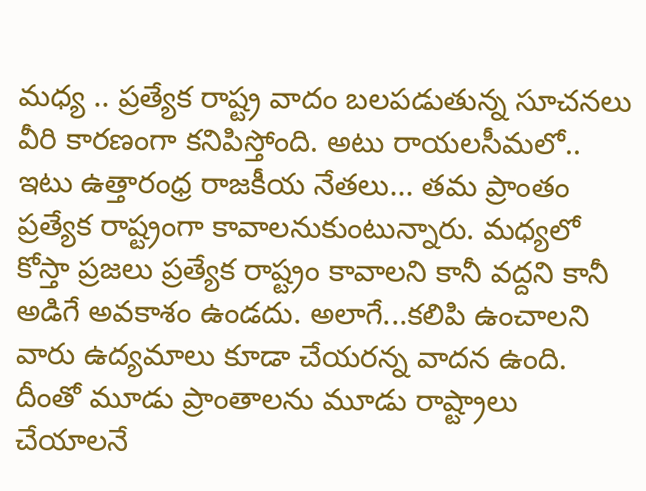మధ్య .. ప్రత్యేక రాష్ట్ర వాదం బలపడుతున్న సూచనలు వీరి కారణంగా కనిపిస్తోంది. అటు రాయలసీమలో.. ఇటు ఉత్తారంధ్ర రాజకీయ నేతలు... తమ ప్రాంతం ప్రత్యేక రాష్ట్రంగా కావాలనుకుంటున్నారు. మధ్యలో కోస్తా ప్రజలు ప్రత్యేక రాష్ట్రం కావాలని కానీ వద్దని కానీ అడిగే అవకాశం ఉండదు. అలాగే...కలిపి ఉంచాలని వారు ఉద్యమాలు కూడా చేయరన్న వాదన ఉంది. దీంతో మూడు ప్రాంతాలను మూడు రాష్ట్రాలు చేయాలనే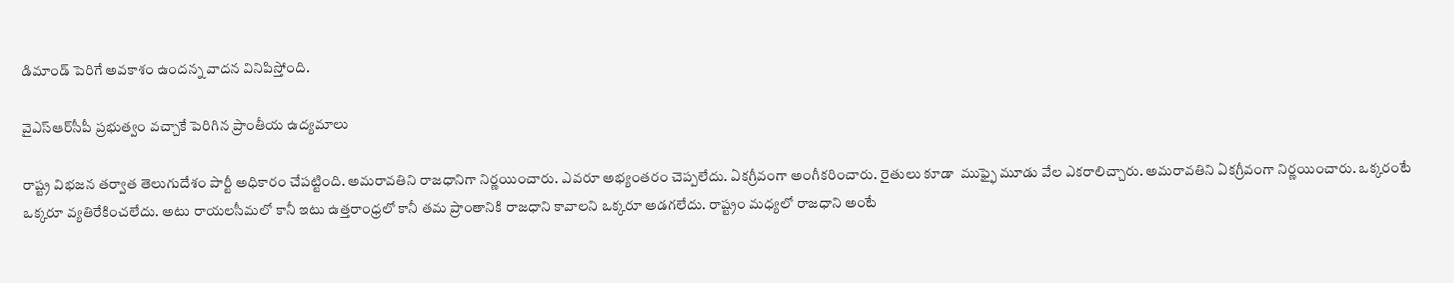డిమాండ్ పెరిగే అవకాశం ఉందన్న వాదన వినిపిస్తోంది.

వైఎస్ఆర్‌సీపీ ప్రభుత్వం వచ్చాకే పెరిగిన ప్రాంతీయ ఉద్యమాలు

రాష్ట్ర విభజన తర్వాత తెలుగుదేశం పార్టీ అధికారం చేపట్టింది. అమరావతిని రాజధానిగా నిర్ణయించారు. ఎవరూ అభ్యంతరం చెప్పలేదు. ఏకగ్రీవంగా అంగీకరించారు. రైతులు కూడా  ముఫ్ఫై మూడు వేల ఎకరాలిచ్చారు. అమరావతిని ఏకగ్రీవంగా నిర్ణయించారు. ఒక్కరంటే ఒక్కరూ వ్యతిరేకించలేదు. అటు రాయలసీమలో కానీ ఇటు ఉత్తరాంధ్రలో కానీ తమ ప్రాంతానికి రాజధాని కావాలని ఒక్కరూ అడగలేదు. రాష్ట్రం మధ్యలో రాజధాని అంటే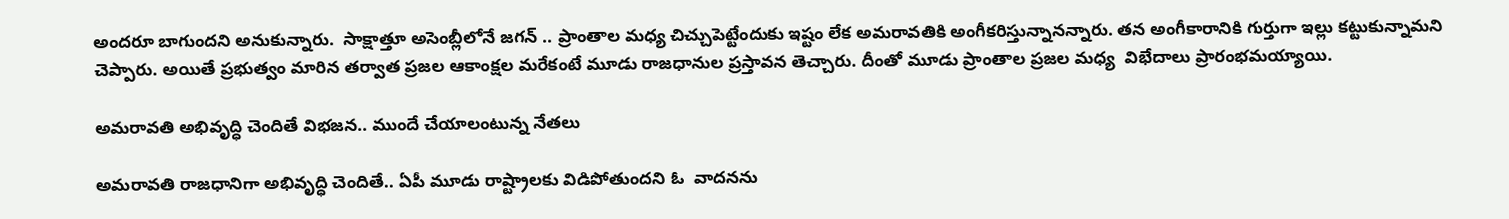అందరూ బాగుందని అనుకున్నారు.  సాక్షాత్తూ అసెంబ్లీలోనే జగన్ .. ప్రాంతాల మధ్య చిచ్చుపెట్టేందుకు ఇష్టం లేక అమరావతికి అంగీకరిస్తున్నానన్నారు. తన అంగీకారానికి గుర్తుగా ఇల్లు కట్టుకున్నామని చెప్పారు. అయితే ప్రభుత్వం మారిన తర్వాత ప్రజల ఆకాంక్షల మరేకంటే మూడు రాజధానుల ప్రస్తావన తెచ్చారు. దీంతో మూడు ప్రాంతాల ప్రజల మధ్య  విభేదాలు ప్రారంభమయ్యాయి.

అమరావతి అభివృద్ధి చెందితే విభజన.. ముందే చేయాలంటున్న నేతలు

అమరావతి రాజధానిగా అభివృద్ధి చెందితే.. ఏపీ మూడు రాష్ట్రాలకు విడిపోతుందని ఓ  వాదనను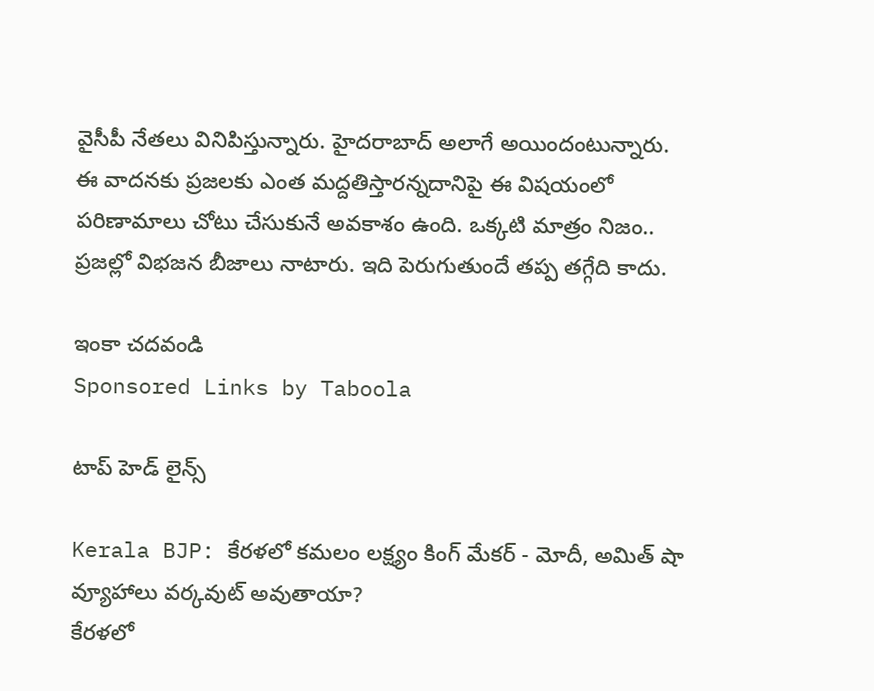వైసీపీ నేతలు వినిపిస్తున్నారు. హైదరాబాద్ అలాగే అయిందంటున్నారు. ఈ వాదనకు ప్రజలకు ఎంత మద్దతిస్తారన్నదానిపై ఈ విషయంలో పరిణామాలు చోటు చేసుకునే అవకాశం ఉంది. ఒక్కటి మాత్రం నిజం.. ప్రజల్లో విభజన బీజాలు నాటారు. ఇది పెరుగుతుందే తప్ప తగ్గేది కాదు.

ఇంకా చదవండి
Sponsored Links by Taboola

టాప్ హెడ్ లైన్స్

Kerala BJP: కేరళలో కమలం లక్ష్యం కింగ్ మేకర్ - మోదీ, అమిత్ షా వ్యూహాలు వర్కవుట్ అవుతాయా?
కేరళలో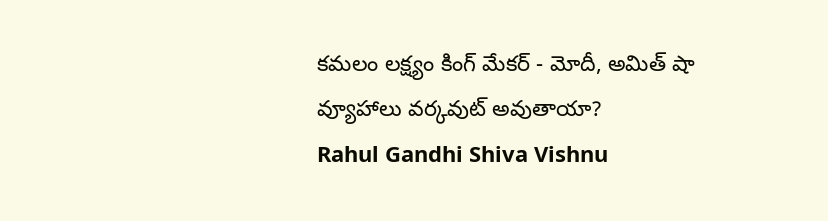కమలం లక్ష్యం కింగ్ మేకర్ - మోదీ, అమిత్ షా వ్యూహాలు వర్కవుట్ అవుతాయా?
Rahul Gandhi Shiva Vishnu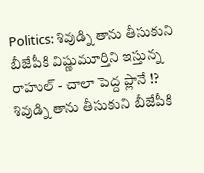Politics: శివుడ్ని తాను తీసుకుని బీజేపీకి విష్ణుమూర్తిని ఇస్తున్న రాహుల్ - చాలా పెద్ద ప్లానే !?
శివుడ్ని తాను తీసుకుని బీజేపీకి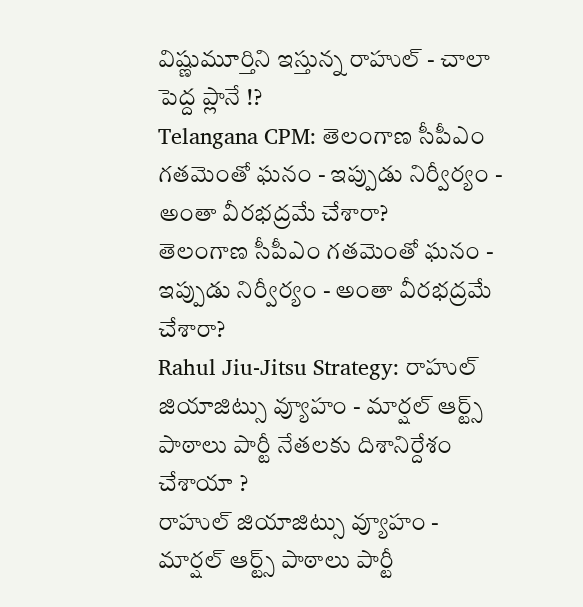విష్ణుమూర్తిని ఇస్తున్న రాహుల్ - చాలా పెద్ద ప్లానే !?
Telangana CPM: తెలంగాణ సీపీఎం గతమెంతో ఘనం - ఇప్పుడు నిర్వీర్యం - అంతా వీరభద్రమే చేశారా?
తెలంగాణ సీపీఎం గతమెంతో ఘనం - ఇప్పుడు నిర్వీర్యం - అంతా వీరభద్రమే చేశారా?
Rahul Jiu-Jitsu Strategy: రాహుల్ జియాజిట్సు వ్యూహం - మార్షల్ ఆర్ట్స్ పాఠాలు పార్టీ నేతలకు దిశానిర్దేశం చేశాయా ?
రాహుల్ జియాజిట్సు వ్యూహం - మార్షల్ ఆర్ట్స్ పాఠాలు పార్టీ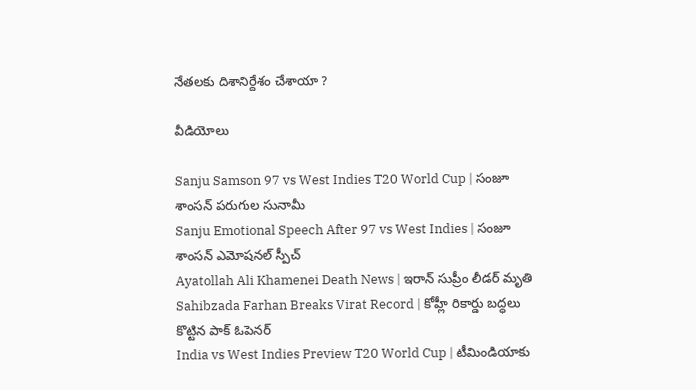నేతలకు దిశానిర్దేశం చేశాయా ?

వీడియోలు

Sanju Samson 97 vs West Indies T20 World Cup | సంజూ శాంసన్ పరుగుల సునామీ
Sanju Emotional Speech After 97 vs West Indies | సంజూ శాంసన్ ఎమోషనల్ స్పీచ్
Ayatollah Ali Khamenei Death News | ఇరాన్ సుప్రీం లీడర్ మృతి
Sahibzada Farhan Breaks Virat Record | కోహ్లీ రికార్డు బద్ధలు కొట్టిన పాక్ ఓపెనర్
India vs West Indies Preview T20 World Cup | టీమిండియాకు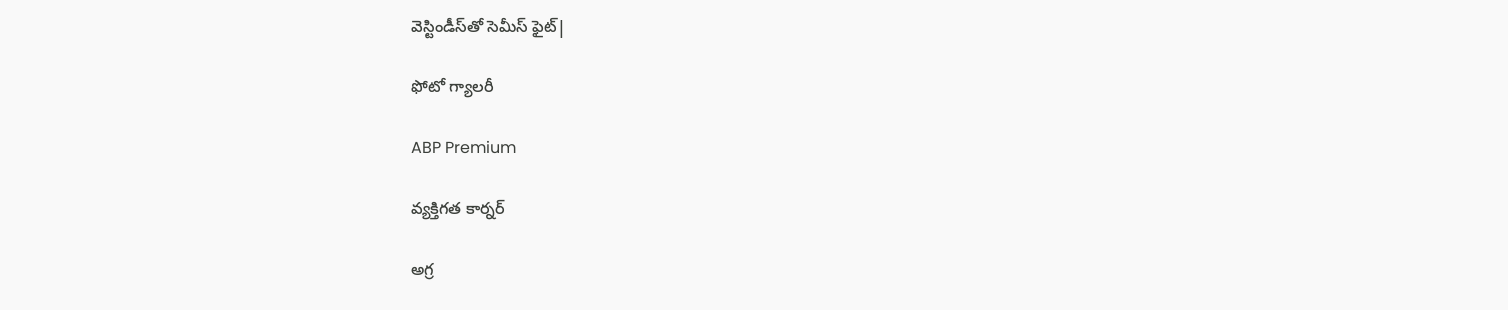వెస్టిండీస్‌తో సెమీస్ ఫైట్|

ఫోటో గ్యాలరీ

ABP Premium

వ్యక్తిగత కార్నర్

అగ్ర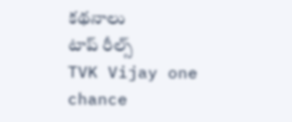కథనాలు
టాప్ రీల్స్
TVK Vijay one chance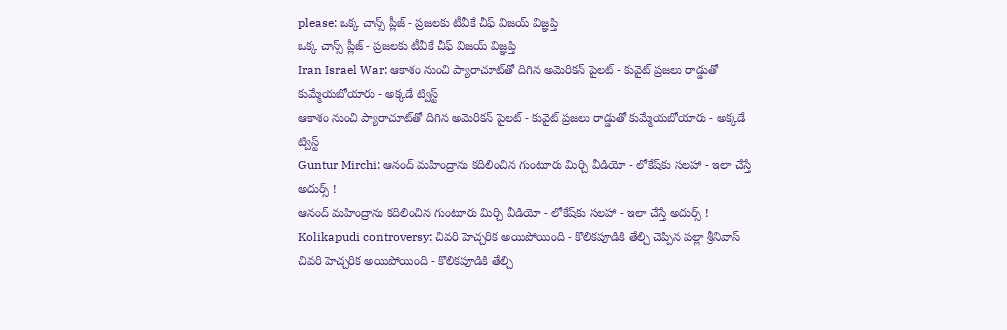please: ఒక్క చాన్స్ ప్లీజ్ - ప్రజలకు టీవీకే చీఫ్ విజయ్ విజ్ఞప్తి
ఒక్క చాన్స్ ప్లీజ్ - ప్రజలకు టీవీకే చీఫ్ విజయ్ విజ్ఞప్తి
Iran Israel War: ఆకాశం నుంచి ప్యారాచూట్‌తో దిగిన అమెరికన్ పైలట్ - కువైట్ ప్రజలు రాడ్డుతో కుమ్మేయబోయారు - అక్కడే ట్విస్ట్
ఆకాశం నుంచి ప్యారాచూట్‌తో దిగిన అమెరికన్ పైలట్ - కువైట్ ప్రజలు రాడ్డుతో కుమ్మేయబోయారు - అక్కడే ట్విస్ట్
Guntur Mirchi: ఆనంద్ మహింద్రాను కదిలించిన గుంటూరు మిర్చి వీడియో - లోకేష్‌కు సలహా - ఇలా చేస్తే అదుర్స్ !
ఆనంద్ మహింద్రాను కదిలించిన గుంటూరు మిర్చి వీడియో - లోకేష్‌కు సలహా - ఇలా చేస్తే అదుర్స్ !
Kolikapudi controversy: చివరి హెచ్చరిక అయిపోయింది - కొలికపూడికి తేల్చి చెప్పిన పల్లా శ్రీనివాస్
చివరి హెచ్చరిక అయిపోయింది - కొలికపూడికి తేల్చి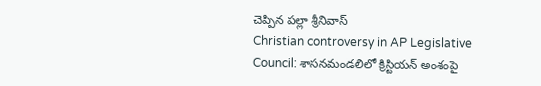చెప్పిన పల్లా శ్రీనివాస్
Christian controversy in AP Legislative Council: శాసనమండలిలో క్రిస్టియన్ అంశంపై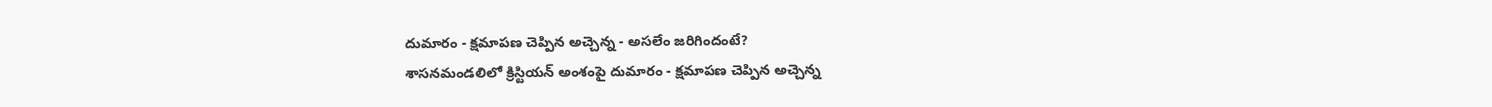దుమారం - క్షమాపణ చెప్పిన అచ్చెన్న - అసలేం జరిగిందంటే?
శాసనమండలిలో క్రిస్టియన్ అంశంపై దుమారం - క్షమాపణ చెప్పిన అచ్చెన్న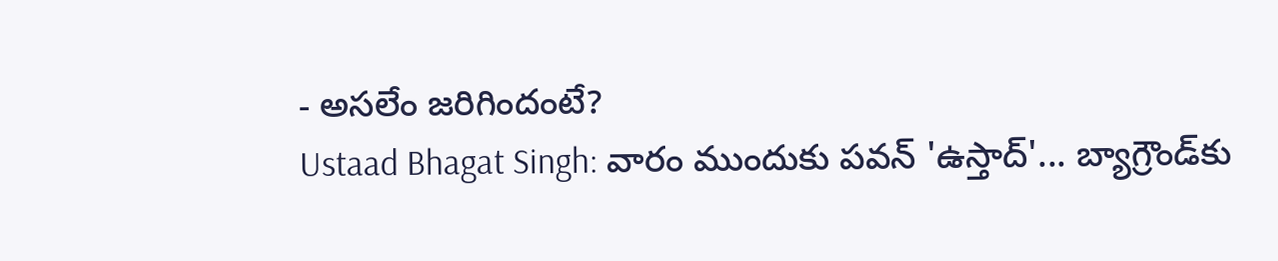- అసలేం జరిగిందంటే?
Ustaad Bhagat Singh: వారం ముందుకు పవన్ 'ఉస్తాద్'... బ్యాగ్రౌండ్‌కు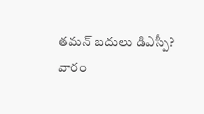తమన్ బదులు డిఎస్పీ?
వారం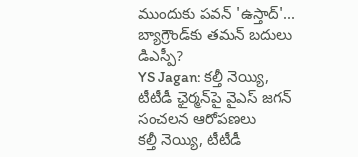ముందుకు పవన్ 'ఉస్తాద్'... బ్యాగ్రౌండ్‌కు తమన్ బదులు డిఎస్పీ?
YS Jagan: కల్తీ నెయ్యి, టీటీడీ ఛైర్మన్‌పై వైఎస్ జగన్ సంచలన ఆరోపణలు
కల్తీ నెయ్యి, టీటీడీ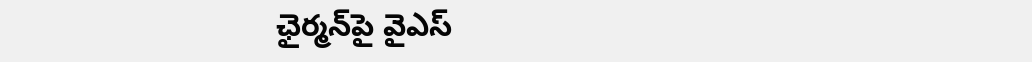ఛైర్మన్‌పై వైఎస్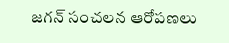జగన్ సంచలన ఆరోపణలు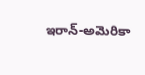ఇరాన్‌-అమెరికా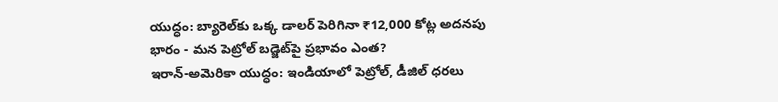యుద్ధం: బ్యారెల్‌కు ఒక్క డాలర్‌ పెరిగినా ₹12,000 కోట్ల అదనపు భారం - మన పెట్రోల్‌ బడ్జెట్‌పై ప్రభావం ఎంత?
ఇరాన్‌-అమెరికా యుద్ధం: ఇండియాలో పెట్రోల్, డీజిల్‌ ధరలు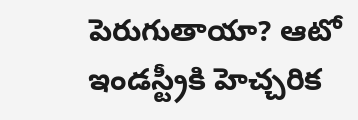పెరుగుతాయా? ఆటో ఇండస్ట్రీకి హెచ్చరిక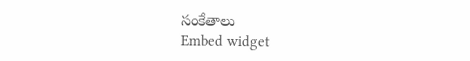సంకేతాలు
Embed widget